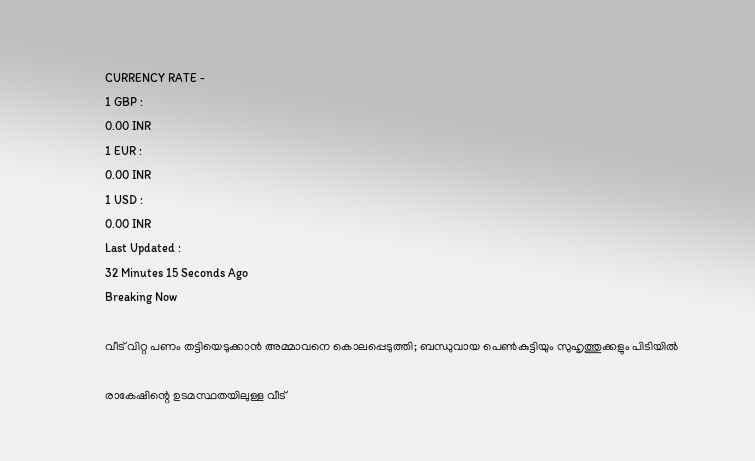CURRENCY RATE -
1 GBP :
0.00 INR
1 EUR :
0.00 INR
1 USD :
0.00 INR
Last Updated :
32 Minutes 15 Seconds Ago
Breaking Now

വീട് വിറ്റ പണം തട്ടിയെടുക്കാന്‍ അമ്മാവനെ കൊലപ്പെടുത്തി; ബന്ധുവായ പെണ്‍കുട്ടിയും സുഹൃത്തുക്കളും പിടിയില്‍

രാകേഷിന്റെ ഉടമസ്ഥതയിലുള്ള വീട്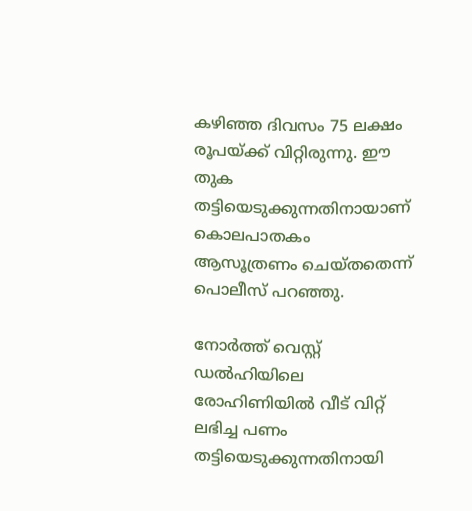കഴിഞ്ഞ ദിവസം 75 ലക്ഷം രൂപയ്ക്ക് വിറ്റിരുന്നു. ഈ തുക തട്ടിയെടുക്കുന്നതിനായാണ് കൊലപാതകം ആസൂത്രണം ചെയ്തതെന്ന് പൊലീസ് പറഞ്ഞു.

നോര്‍ത്ത് വെസ്റ്റ് ഡല്‍ഹിയിലെ രോഹിണിയില്‍ വീട് വിറ്റ് ലഭിച്ച പണം തട്ടിയെടുക്കുന്നതിനായി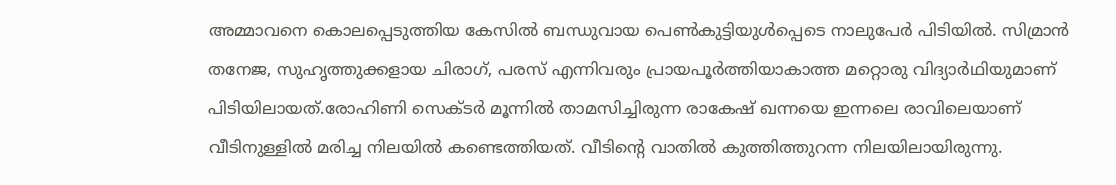അമ്മാവനെ കൊലപ്പെടുത്തിയ കേസില്‍ ബന്ധുവായ പെണ്‍കുട്ടിയുള്‍പ്പെടെ നാലുപേര്‍ പിടിയില്‍. സിമ്രാന്‍ തനേജ, സുഹൃത്തുക്കളായ ചിരാഗ്, പരസ് എന്നിവരും പ്രായപൂര്‍ത്തിയാകാത്ത മറ്റൊരു വിദ്യാര്‍ഥിയുമാണ് പിടിയിലായത്.രോഹിണി സെക്ടര്‍ മൂന്നില്‍ താമസിച്ചിരുന്ന രാകേഷ് ഖന്നയെ ഇന്നലെ രാവിലെയാണ് വീടിനുള്ളില്‍ മരിച്ച നിലയില്‍ കണ്ടെത്തിയത്. വീടിന്റെ വാതില്‍ കുത്തിത്തുറന്ന നിലയിലായിരുന്നു.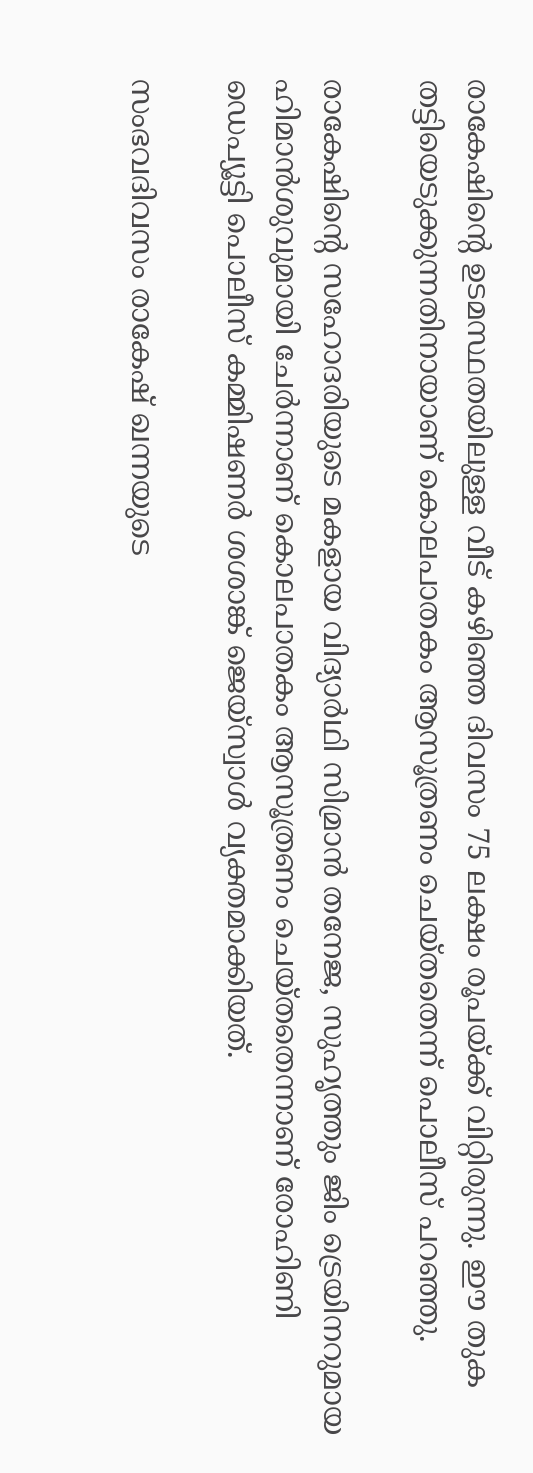രാകേഷിന്റെ ഉടമസ്ഥതയിലുള്ള വീട് കഴിഞ്ഞ ദിവസം 75 ലക്ഷം രൂപയ്ക്ക് വിറ്റിരുന്നു. ഈ തുക തട്ടിയെടുക്കുന്നതിനായാണ് കൊലപാതകം ആസൂത്രണം ചെയ്തതെന്ന് പൊലീസ് പറഞ്ഞു.

രാകേഷിന്റെ സഹോദരിയുടെ മകളായ വിദ്യാര്‍ഥി സിമ്രാന്‍ തനേജ, സുഹൃത്തും ജിം ട്രെയിനറുമായ ഹിമാന്‍ശുവുമായി ചേര്‍ന്നാണ് കൊലപാതകം ആസൂത്രണം ചെയ്തതെന്നാണ് രോഹിണി ഡെപ്യൂട്ടി പൊലീസ് കമ്മിഷണര്‍ ശശാങ്ക് ജെയ്സ്വാള്‍ വ്യക്തമാക്കിയത്.

സംഭവദിവസം രാകേഷ് ഖന്നയുടെ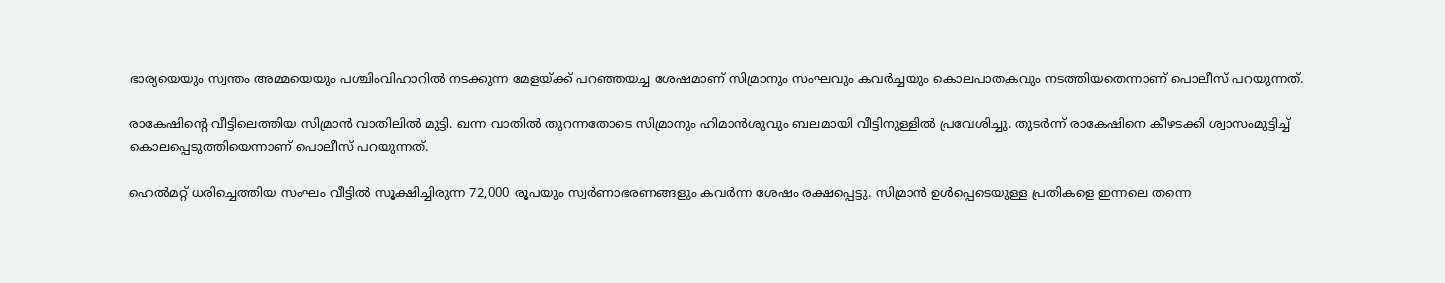ഭാര്യയെയും സ്വന്തം അമ്മയെയും പശ്ചിംവിഹാറില്‍ നടക്കുന്ന മേളയ്ക്ക് പറഞ്ഞയച്ച ശേഷമാണ് സിമ്രാനും സംഘവും കവര്‍ച്ചയും കൊലപാതകവും നടത്തിയതെന്നാണ് പൊലീസ് പറയുന്നത്.

രാകേഷിന്റെ വീട്ടിലെത്തിയ സിമ്രാന്‍ വാതിലില്‍ മുട്ടി. ഖന്ന വാതില്‍ തുറന്നതോടെ സിമ്രാനും ഹിമാന്‍ശുവും ബലമായി വീട്ടിനുള്ളില്‍ പ്രവേശിച്ചു. തുടര്‍ന്ന് രാകേഷിനെ കീഴടക്കി ശ്വാസംമുട്ടിച്ച് കൊലപ്പെടുത്തിയെന്നാണ് പൊലീസ് പറയുന്നത്.

ഹെല്‍മറ്റ് ധരിച്ചെത്തിയ സംഘം വീട്ടില്‍ സൂക്ഷിച്ചിരുന്ന 72,000 രൂപയും സ്വര്‍ണാഭരണങ്ങളും കവര്‍ന്ന ശേഷം രക്ഷപ്പെട്ടു. സിമ്രാന്‍ ഉള്‍പ്പെടെയുള്ള പ്രതികളെ ഇന്നലെ തന്നെ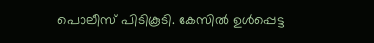പൊലീസ് പിടികൂടി. കേസില്‍ ഉള്‍പ്പെട്ട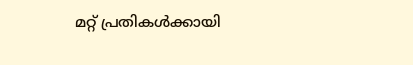മറ്റ് പ്രതികള്‍ക്കായി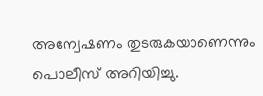അന്വേഷണം തുടരുകയാണെന്നും പൊലീസ് അറിയിച്ചു.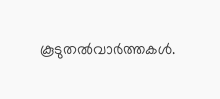കൂടുതല്‍വാര്‍ത്തകള്‍.